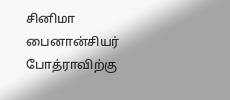சினிமா பைனான்சியர் போத்ராவிற்கு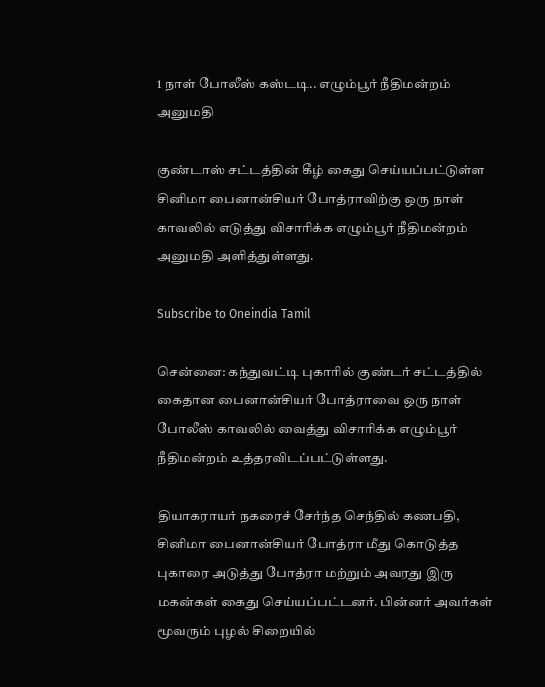1 நாள் போலீஸ் கஸ்டடி.. எழும்பூர் நீதிமன்றம் அனுமதி

குண்டாஸ் சட்டத்தின் கீழ் கைது செய்யப்பட்டுள்ள சினிமா பைனான்சியர் போத்ராவிற்கு ஒரு நாள் காவலில் எடுத்து விசாரிக்க எழும்பூர் நீதிமன்றம் அனுமதி அளித்துள்ளது.

Subscribe to Oneindia Tamil

சென்னை: கந்துவட்டி புகாரில் குண்டர் சட்டத்தில் கைதான பைனான்சியர் போத்ராவை ஒரு நாள் போலீஸ் காவலில் வைத்து விசாரிக்க எழும்பூர் நீதிமன்றம் உத்தரவிடப்பட்டுள்ளது.

தியாகராயர் நகரைச் சேர்ந்த செந்தில் கணபதி, சினிமா பைனான்சியர் போத்ரா மீது கொடுத்த புகாரை அடுத்து போத்ரா மற்றும் அவரது இரு மகன்கள் கைது செய்யப்பட்டனர். பின்னர் அவர்கள் மூவரும் புழல் சிறையில்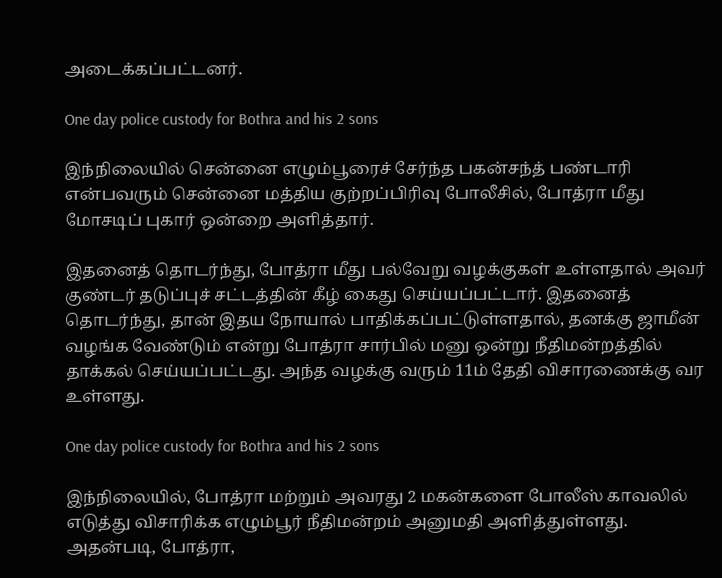அடைக்கப்பட்டனர்.

One day police custody for Bothra and his 2 sons

இந்நிலையில் சென்னை எழும்பூரைச் சேர்ந்த பகன்சந்த் பண்டாரி என்பவரும் சென்னை மத்திய குற்றப்பிரிவு போலீசில், போத்ரா மீது மோசடிப் புகார் ஒன்றை அளித்தார்.

இதனைத் தொடர்ந்து, போத்ரா மீது பல்வேறு வழக்குகள் உள்ளதால் அவர் குண்டர் தடுப்புச் சட்டத்தின் கீழ் கைது செய்யப்பட்டார். இதனைத் தொடர்ந்து, தான் இதய நோயால் பாதிக்கப்பட்டுள்ளதால், தனக்கு ஜாமீன் வழங்க வேண்டும் என்று போத்ரா சார்பில் மனு ஒன்று நீதிமன்றத்தில் தாக்கல் செய்யப்பட்டது. அந்த வழக்கு வரும் 11ம் தேதி விசாரணைக்கு வர உள்ளது.

One day police custody for Bothra and his 2 sons

இந்நிலையில், போத்ரா மற்றும் அவரது 2 மகன்களை போலீஸ் காவலில் எடுத்து விசாரிக்க எழும்பூர் நீதிமன்றம் அனுமதி அளித்துள்ளது. அதன்படி, போத்ரா,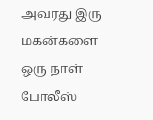அவரது இரு மகன்களை ஒரு நாள் போலீஸ்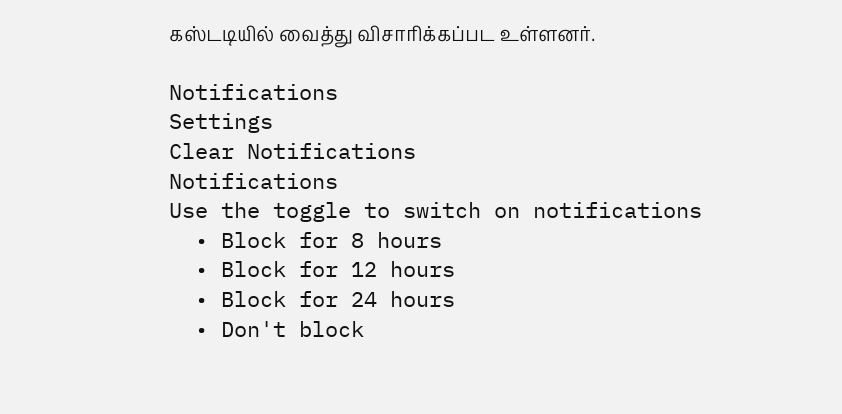கஸ்டடியில் வைத்து விசாரிக்கப்பட உள்ளனர்.

Notifications
Settings
Clear Notifications
Notifications
Use the toggle to switch on notifications
  • Block for 8 hours
  • Block for 12 hours
  • Block for 24 hours
  • Don't block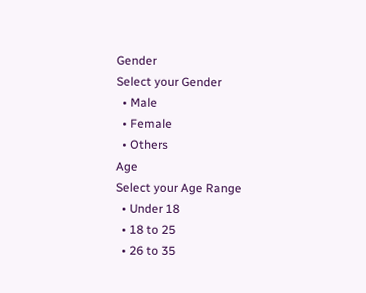Gender
Select your Gender
  • Male
  • Female
  • Others
Age
Select your Age Range
  • Under 18
  • 18 to 25
  • 26 to 35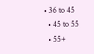• 36 to 45
  • 45 to 55
  • 55+